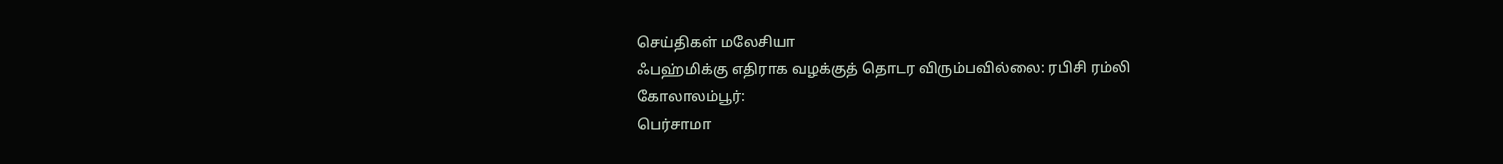செய்திகள் மலேசியா
ஃபஹ்மிக்கு எதிராக வழக்குத் தொடர விரும்பவில்லை: ரபிசி ரம்லி
கோலாலம்பூர்:
பெர்சாமா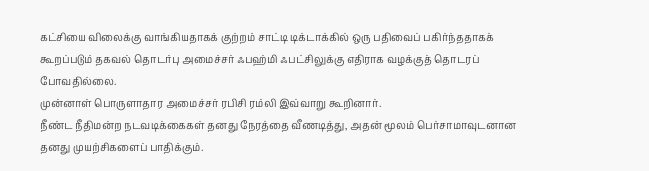கட்சியை விலைக்கு வாங்கியதாகக் குற்றம் சாட்டி டிக்டாக்கில் ஒரு பதிவைப் பகிர்ந்ததாகக் கூறப்படும் தகவல் தொடர்பு அமைச்சர் ஃபஹ்மி ஃபட்சிலுக்கு எதிராக வழக்குத் தொடரப் போவதில்லை.
முன்னாள் பொருளாதார அமைச்சர் ரபிசி ரம்லி இவ்வாறு கூறினார்.
நீண்ட நீதிமன்ற நடவடிக்கைகள் தனது நேரத்தை வீணடித்து, அதன் மூலம் பெர்சாமாவுடனான தனது முயற்சிகளைப் பாதிக்கும்.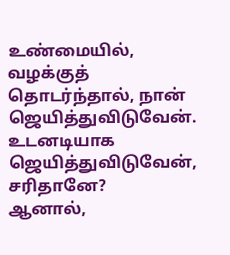உண்மையில், வழக்குத் தொடர்ந்தால், நான் ஜெயித்துவிடுவேன். உடனடியாக ஜெயித்துவிடுவேன், சரிதானே?
ஆனால்,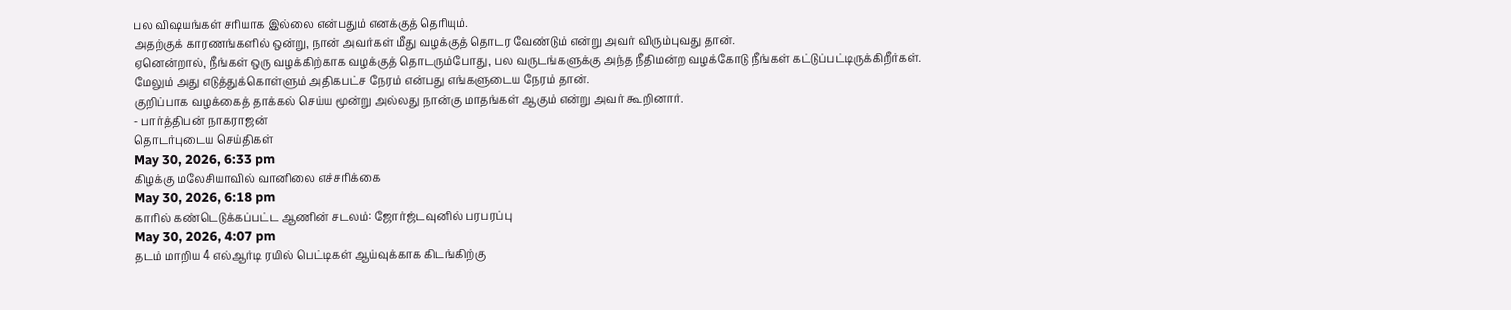பல விஷயங்கள் சரியாக இல்லை என்பதும் எனக்குத் தெரியும்.
அதற்குக் காரணங்களில் ஒன்று, நான் அவர்கள் மீது வழக்குத் தொடர வேண்டும் என்று அவர் விரும்புவது தான்.
ஏனென்றால், நீங்கள் ஒரு வழக்கிற்காக வழக்குத் தொடரும்போது, பல வருடங்களுக்கு அந்த நீதிமன்ற வழக்கோடு நீங்கள் கட்டுப்பட்டிருக்கிறீர்கள்.
மேலும் அது எடுத்துக்கொள்ளும் அதிகபட்ச நேரம் என்பது எங்களுடைய நேரம் தான்.
குறிப்பாக வழக்கைத் தாக்கல் செய்ய மூன்று அல்லது நான்கு மாதங்கள் ஆகும் என்று அவர் கூறினார்.
- பார்த்திபன் நாகராஜன்
தொடர்புடைய செய்திகள்
May 30, 2026, 6:33 pm
கிழக்கு மலேசியாவில் வானிலை எச்சரிக்கை
May 30, 2026, 6:18 pm
காரில் கண்டெடுக்கப்பட்ட ஆணின் சடலம்: ஜோர்ஜ்டவுனில் பரபரப்பு
May 30, 2026, 4:07 pm
தடம் மாறிய 4 எல்ஆர்டி ரயில் பெட்டிகள் ஆய்வுக்காக கிடங்கிற்கு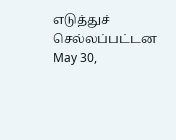எடுத்துச் செல்லப்பட்டன
May 30,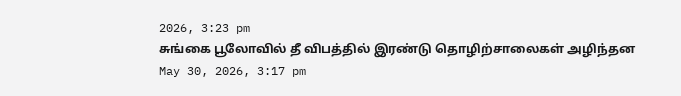2026, 3:23 pm
சுங்கை பூலோவில் தீ விபத்தில் இரண்டு தொழிற்சாலைகள் அழிந்தன
May 30, 2026, 3:17 pm